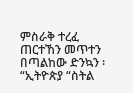ምስራቅ ተረፈ
ጠርተኸን መጥተን በጣልከው ድንኳን ፡
“ኢትዮጵያ “ስትል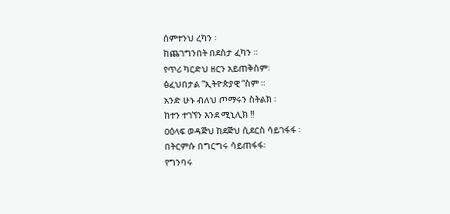ሰምተንህ ረካን ፡
ከጨገግንበት በደስታ ፈካን ።
የጥሪ ካርድህ ዘርን አይጠቅስም፡
ፅፈህበታል “ኢትዮጵያዊ “ስም ።
አንድ ሁኑ ብለህ ጦማሩን ስትልክ ፡
ከተን ተገኘን እንደ ሚኒሊክ !!
ዐዕላፍ ወዳጅህ ከደጅህ ሲደርስ ሳይገፋፋ ፡
በትርምሱ በግርግሩ ሳይጠፋፋ፡
የግንባሩ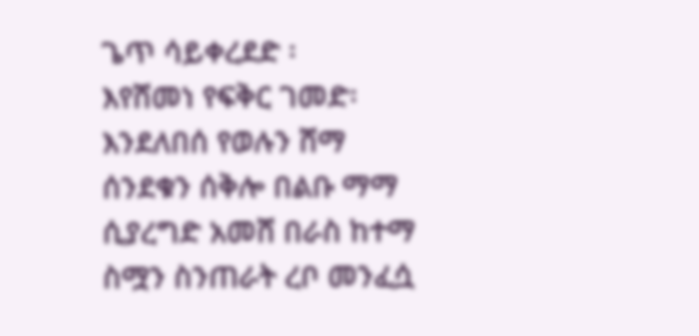ጌጥ ሳይቀረደድ ፡
እየሸመነ የፍቅር ገመድ፡
እንደለበሰ የወሉን ሸማ
ሰንደቁን ሰቅሎ በልቡ ማማ
ሲያረግድ አመሸ በራስ ከተማ
ስሟን ስንጠራት ረቦ መንፈሷ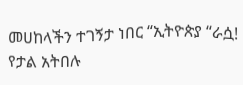መሀከላችን ተገኝታ ነበር “ኢትዮጵያ “ራሷ!
የታል አትበሉ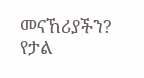መናኸሪያችን?
የታል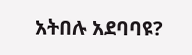አትበሉ አደባባዩ?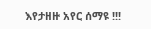እየታዘዙ አየር ሰማዩ !!!